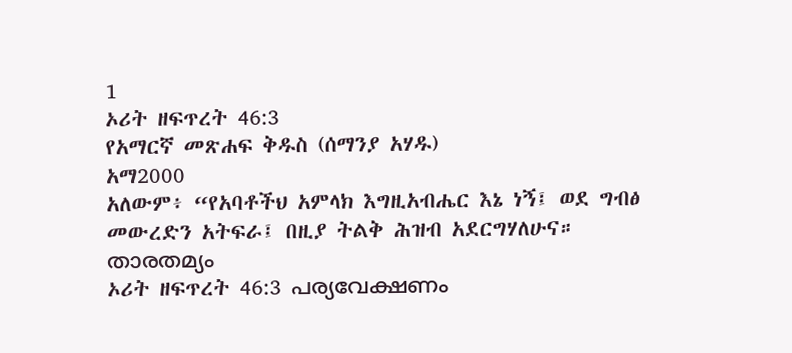1
ኦሪት ዘፍጥረት 46:3
የአማርኛ መጽሐፍ ቅዱስ (ሰማንያ አሃዱ)
አማ2000
አለውም፥ “የአባቶችህ አምላክ እግዚአብሔር እኔ ነኝ፤ ወደ ግብፅ መውረድን አትፍራ፤ በዚያ ትልቅ ሕዝብ አደርግሃለሁና።
താരതമ്യം
ኦሪት ዘፍጥረት 46:3 പര്യവേക്ഷണം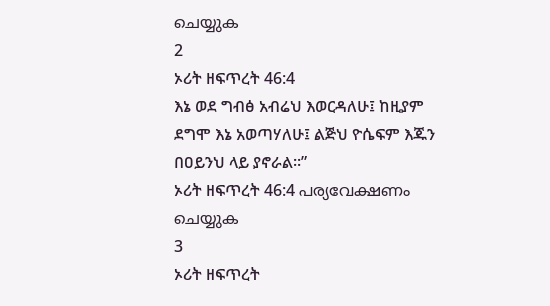ചെയ്യുക
2
ኦሪት ዘፍጥረት 46:4
እኔ ወደ ግብፅ አብሬህ እወርዳለሁ፤ ከዚያም ደግሞ እኔ አወጣሃለሁ፤ ልጅህ ዮሴፍም እጁን በዐይንህ ላይ ያኖራል።”
ኦሪት ዘፍጥረት 46:4 പര്യവേക്ഷണം ചെയ്യുക
3
ኦሪት ዘፍጥረት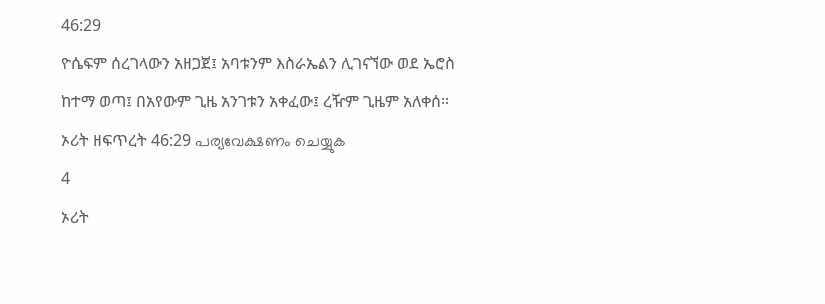46:29
ዮሴፍም ሰረገላውን አዘጋጀ፤ አባቱንም እስራኤልን ሊገናኘው ወደ ኤሮስ ከተማ ወጣ፤ በአየውም ጊዜ አንገቱን አቀፈው፤ ረዥም ጊዜም አለቀሰ።
ኦሪት ዘፍጥረት 46:29 പര്യവേക്ഷണം ചെയ്യുക
4
ኦሪት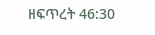ዘፍጥረት 46:30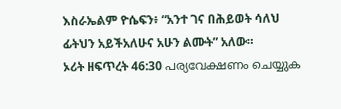እስራኤልም ዮሴፍን፥ “አንተ ገና በሕይወት ሳለህ ፊትህን አይችአለሁና አሁን ልሙት” አለው።
ኦሪት ዘፍጥረት 46:30 പര്യവേക്ഷണം ചെയ്യുക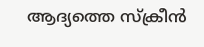ആദ്യത്തെ സ്ക്രീൻ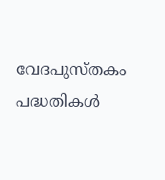വേദപുസ്തകം
പദ്ധതികൾ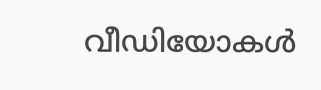വീഡിയോകൾ